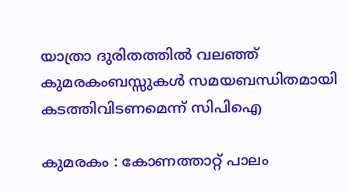യാത്രാ ദുരിതത്തിൽ വലഞ്ഞ് കുമരകംബസ്സുകൾ സമയബന്ധിതമായി കടത്തിവിടണമെന്ന് സിപിഐ

കുമരകം : കോണത്താറ്റ് പാലം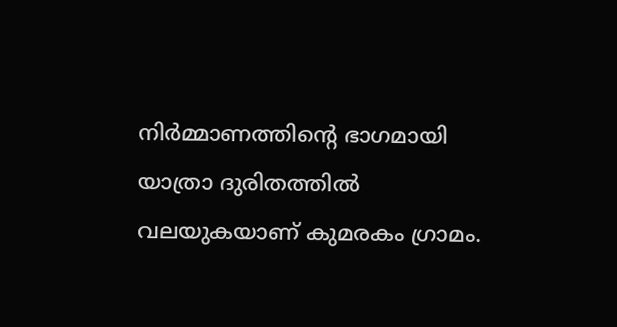നിർമ്മാണത്തിന്റെ ഭാഗമായി യാത്രാ ദുരിതത്തിൽ വലയുകയാണ് കുമരകം ഗ്രാമം.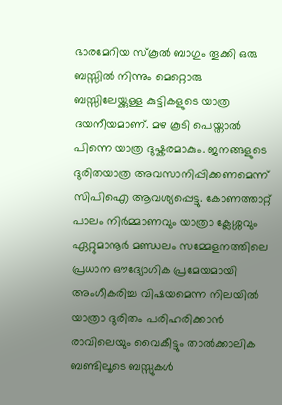ഭാരമേറിയ സ്കൂൽ ബാഗും തൂക്കി ഒരു ബസ്സിൽ നിന്നും മെറ്റൊരു ബസ്സിലേയ്ക്കുള്ള കുട്ടികളുടെ യാത്ര ദയനീയമാണ്. മഴ കൂടി പെയ്താൽ പിന്നെ യാത്ര ദുഷ്കരമാകും. ജനങ്ങളുടെ ദുരിതയാത്ര അവസാനിപ്പിക്കണമെന്ന് സിപിഐ ആവശ്യപ്പെട്ടു. കോണത്താറ്റ് പാലം നിർമ്മാണവും യാത്രാ ക്ലേശ്ശവും ഏറ്റുമാനൂർ മണ്ഡലം സമ്മേളനത്തിലെ പ്രധാന ഔദ്യോഗിക പ്രമേയമായി അംഗീകരിച്ച വിഷയമെന്ന നിലയിൽ യാത്രാ ദുരിതം പരിഹരിക്കാൻ രാവിലെയും വൈകീട്ടും താൽക്കാലിക ബണ്ടിലൂടെ ബസ്സുകൾ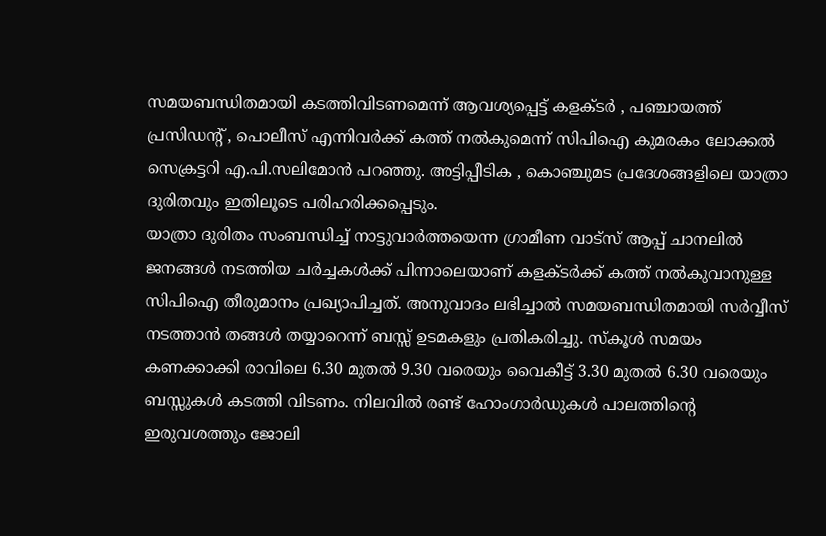സമയബന്ധിതമായി കടത്തിവിടണമെന്ന് ആവശ്യപ്പെട്ട് കളക്ടർ , പഞ്ചായത്ത് പ്രസിഡന്റ് , പൊലീസ് എന്നിവർക്ക് കത്ത് നൽകുമെന്ന് സിപിഐ കുമരകം ലോക്കൽ സെക്രട്ടറി എ.പി.സലിമോൻ പറഞ്ഞു. അട്ടിപ്പീടിക , കൊഞ്ചുമട പ്രദേശങ്ങളിലെ യാത്രാ ദുരിതവും ഇതിലൂടെ പരിഹരിക്കപ്പെടും.
യാത്രാ ദുരിതം സംബന്ധിച്ച് നാട്ടുവാർത്തയെന്ന ഗ്രാമീണ വാട്സ് ആപ്പ് ചാനലിൽ ജനങ്ങൾ നടത്തിയ ചർച്ചകൾക്ക് പിന്നാലെയാണ് കളക്ടർക്ക് കത്ത് നൽകുവാനുള്ള സിപിഐ തീരുമാനം പ്രഖ്യാപിച്ചത്. അനുവാദം ലഭിച്ചാൽ സമയബന്ധിതമായി സർവ്വീസ് നടത്താൻ തങ്ങൾ തയ്യാറെന്ന് ബസ്സ് ഉടമകളും പ്രതികരിച്ചു. സ്കൂൾ സമയം കണക്കാക്കി രാവിലെ 6.30 മുതൽ 9.30 വരെയും വൈകീട്ട് 3.30 മുതൽ 6.30 വരെയും ബസ്സുകൾ കടത്തി വിടണം. നിലവിൽ രണ്ട് ഹോംഗാർഡുകൾ പാലത്തിന്റെ ഇരുവശത്തും ജോലി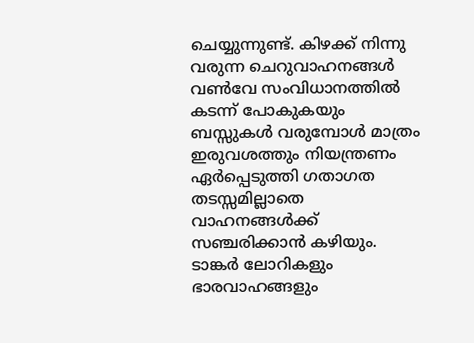ചെയ്യുന്നുണ്ട്. കിഴക്ക് നിന്നു വരുന്ന ചെറുവാഹനങ്ങൾ വൺവേ സംവിധാനത്തിൽ കടന്ന് പോകുകയും ബസ്സുകൾ വരുമ്പോൾ മാത്രം ഇരുവശത്തും നിയന്ത്രണം ഏർപ്പെടുത്തി ഗതാഗത തടസ്സമില്ലാതെ വാഹനങ്ങൾക്ക് സഞ്ചരിക്കാൻ കഴിയും. ടാങ്കർ ലോറികളും ഭാരവാഹങ്ങളും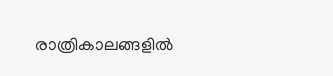രാത്രികാലങ്ങളിൽ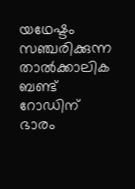യഥേഷ്ടം സഞ്ചരിക്കുന്ന താൽക്കാലിക ബണ്ട് റോഡിന് ഭാരം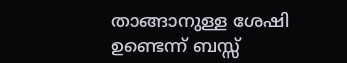താങ്ങാനുള്ള ശേഷി ഉണ്ടെന്ന് ബസ്സ്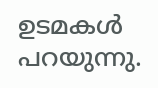ഉടമകൾ പറയുന്നു.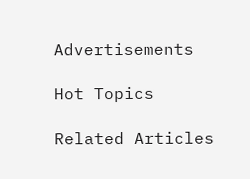Advertisements

Hot Topics

Related Articles